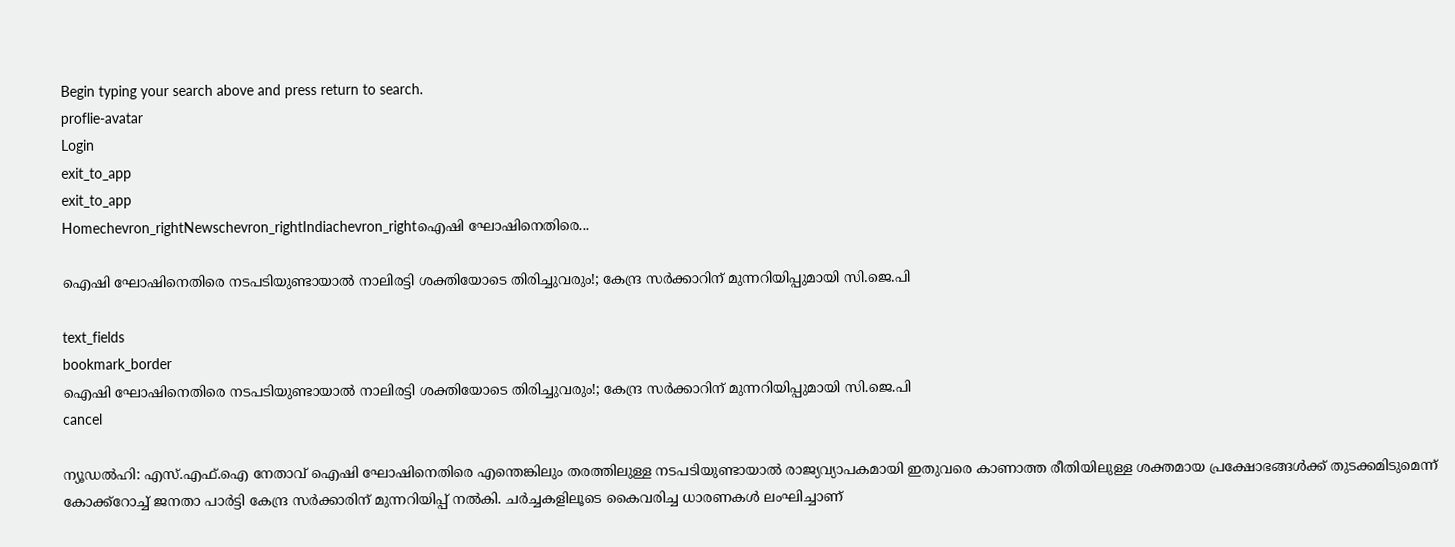Begin typing your search above and press return to search.
proflie-avatar
Login
exit_to_app
exit_to_app
Homechevron_rightNewschevron_rightIndiachevron_rightഐഷി ഘോഷിനെതിരെ...

ഐഷി ഘോഷിനെതിരെ നടപടിയുണ്ടായാൽ നാലിരട്ടി ശക്തിയോടെ തിരിച്ചുവരും!; കേന്ദ്ര സർക്കാറിന് മുന്നറിയിപ്പുമായി സി.ജെ.പി

text_fields
bookmark_border
ഐഷി ഘോഷിനെതിരെ നടപടിയുണ്ടായാൽ നാലിരട്ടി ശക്തിയോടെ തിരിച്ചുവരും!; കേന്ദ്ര സർക്കാറിന് മുന്നറിയിപ്പുമായി സി.ജെ.പി
cancel

ന്യൂഡൽഹി: എസ്.എഫ്.ഐ നേതാവ് ഐഷി ഘോഷിനെതിരെ എന്തെങ്കിലും തരത്തിലുള്ള നടപടിയുണ്ടായാൽ രാജ്യവ്യാപകമായി ഇതുവരെ കാണാത്ത രീതിയിലുള്ള ശക്തമായ പ്രക്ഷോഭങ്ങൾക്ക് തുടക്കമിടുമെന്ന് കോക്ക്റോച്ച് ജനതാ പാർട്ടി കേന്ദ്ര സർക്കാരിന് മുന്നറിയിപ്പ് നൽകി. ചർച്ചകളിലൂടെ കൈവരിച്ച ധാരണകൾ ലംഘിച്ചാണ്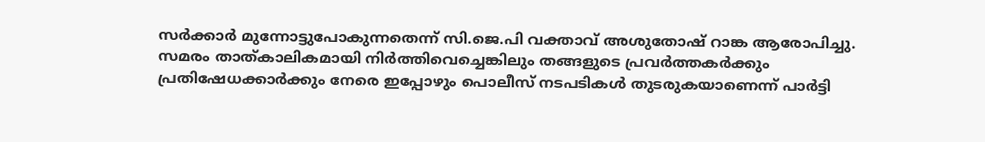സർക്കാർ മുന്നോട്ടുപോകുന്നതെന്ന് സി.ജെ.പി വക്താവ് അശുതോഷ് റാങ്ക ആരോപിച്ചു. സമരം താത്കാലികമായി നിർത്തിവെച്ചെങ്കിലും തങ്ങളുടെ പ്രവർത്തകർക്കും പ്രതിഷേധക്കാർക്കും നേരെ ഇപ്പോഴും പൊലീസ് നടപടികൾ തുടരുകയാണെന്ന് പാർട്ടി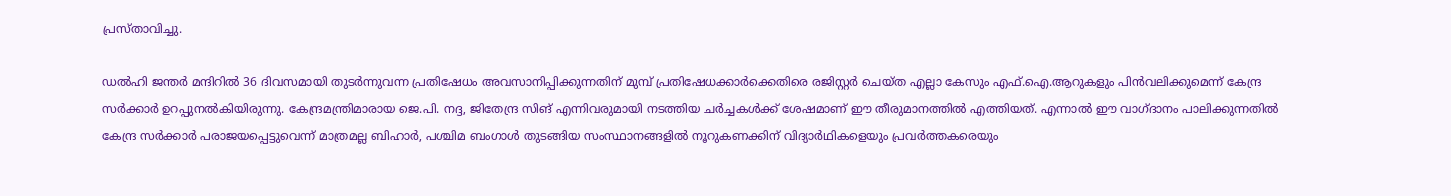പ്രസ്താവിച്ചു.

ഡൽഹി ജന്തർ മന്ദിറിൽ 36 ദിവസമായി തുടർന്നുവന്ന പ്രതിഷേധം അവസാനിപ്പിക്കുന്നതിന് മുമ്പ് പ്രതിഷേധക്കാർക്കെതിരെ രജിസ്റ്റർ ചെയ്ത എല്ലാ കേസും എഫ്.ഐ.ആറുകളും പിൻവലിക്കുമെന്ന് കേന്ദ്ര സർക്കാർ ഉറപ്പുനൽകിയിരുന്നു. കേന്ദ്രമന്ത്രിമാരായ ജെ.പി. നദ്ദ, ജിതേന്ദ്ര സിങ് എന്നിവരുമായി നടത്തിയ ചർച്ചകൾക്ക് ശേഷമാണ് ഈ തീരുമാനത്തിൽ എത്തിയത്. എന്നാൽ ഈ വാഗ്ദാനം പാലിക്കുന്നതിൽ കേന്ദ്ര സർക്കാർ പരാജയപ്പെട്ടുവെന്ന് മാത്രമല്ല ബിഹാർ, പശ്ചിമ ബംഗാൾ തുടങ്ങിയ സംസ്ഥാനങ്ങളിൽ നൂറുകണക്കിന് വിദ്യാർഥികളെയും പ്രവർത്തകരെയും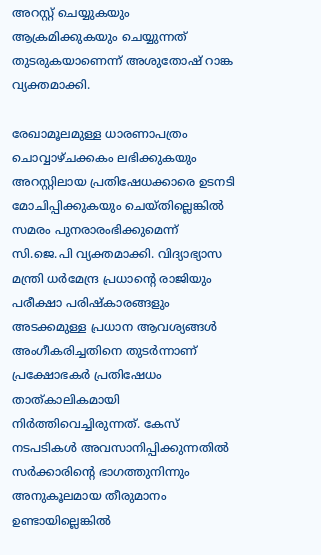അറസ്റ്റ് ചെയ്യുകയും ആക്രമിക്കുകയും ചെയ്യുന്നത് തുടരുകയാണെന്ന് അശുതോഷ് റാങ്ക വ്യക്തമാക്കി.

രേഖാമൂലമുള്ള ധാരണാപത്രം ചൊവ്വാഴ്ചക്കകം ലഭിക്കുകയും അറസ്റ്റിലായ പ്രതിഷേധക്കാരെ ഉടനടി മോചിപ്പിക്കുകയും ചെയ്തില്ലെങ്കിൽ സമരം പുനരാരംഭിക്കുമെന്ന് സി.ജെ.പി വ്യക്തമാക്കി. വിദ്യാഭ്യാസ മന്ത്രി ധർമേന്ദ്ര പ്രധാന്റെ രാജിയും പരീക്ഷാ പരിഷ്കാരങ്ങളും അടക്കമുള്ള പ്രധാന ആവശ്യങ്ങൾ അംഗീകരിച്ചതിനെ തുടർന്നാണ് പ്രക്ഷോഭകർ പ്രതിഷേധം താത്കാലികമായി നിർത്തിവെച്ചിരുന്നത്. കേസ് നടപടികൾ അവസാനിപ്പിക്കുന്നതിൽ സർക്കാരിന്റെ ഭാഗത്തുനിന്നും അനുകൂലമായ തീരുമാനം ഉണ്ടായില്ലെങ്കിൽ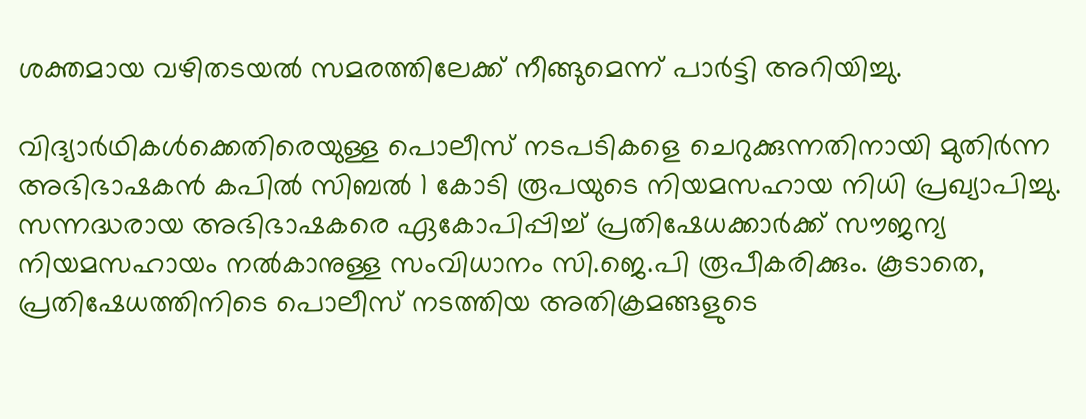ശക്തമായ വഴിതടയൽ സമരത്തിലേക്ക് നീങ്ങുമെന്ന് പാർട്ടി അറിയിച്ചു.

വിദ്യാർഥികൾക്കെതിരെയുള്ള പൊലീസ് നടപടികളെ ചെറുക്കുന്നതിനായി മുതിർന്ന അഭിഭാഷകൻ കപിൽ സിബൽ 1 കോടി രൂപയുടെ നിയമസഹായ നിധി പ്രഖ്യാപിച്ചു. സന്നദ്ധരായ അഭിഭാഷകരെ ഏകോപിപ്പിച്ച് പ്രതിഷേധക്കാർക്ക് സൗജന്യ നിയമസഹായം നൽകാനുള്ള സംവിധാനം സി.ജെ.പി രൂപീകരിക്കും. കൂടാതെ, പ്രതിഷേധത്തിനിടെ പൊലീസ് നടത്തിയ അതിക്രമങ്ങളുടെ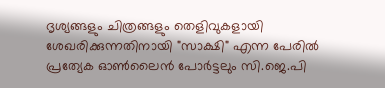ദൃശ്യങ്ങളും ചിത്രങ്ങളും തെളിവുകളായി ശേഖരിക്കുന്നതിനായി "സാക്ഷി" എന്ന പേരിൽ പ്രത്യേക ഓൺലൈൻ പോർട്ടലും സി.ജെ.പി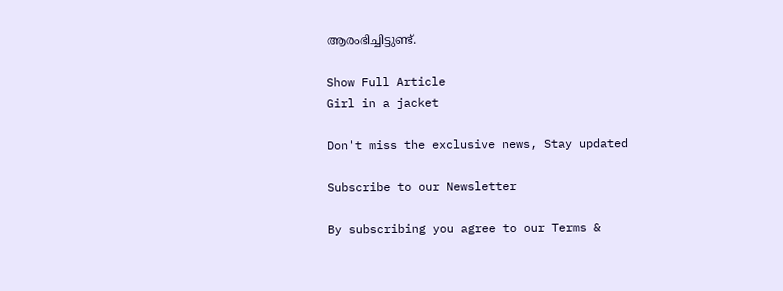ആരംഭിച്ചിട്ടുണ്ട്.

Show Full Article
Girl in a jacket

Don't miss the exclusive news, Stay updated

Subscribe to our Newsletter

By subscribing you agree to our Terms &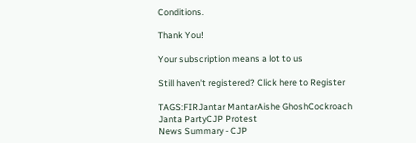Conditions.

Thank You!

Your subscription means a lot to us

Still haven't registered? Click here to Register

TAGS:FIRJantar MantarAishe GhoshCockroach Janta PartyCJP Protest
News Summary - CJP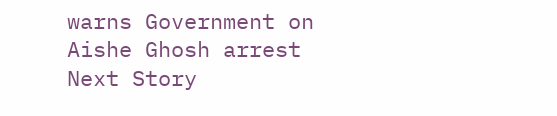warns Government on Aishe Ghosh arrest
Next Story